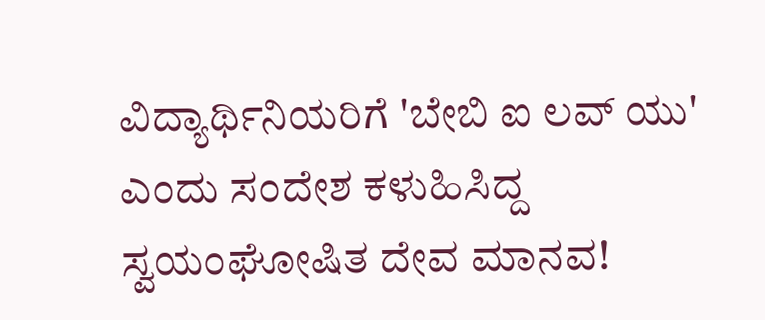ವಿದ್ಯಾರ್ಥಿನಿಯರಿಗೆ 'ಬೇಬಿ ಐ ಲವ್ ಯು' ಎಂದು ಸಂದೇಶ ಕಳುಹಿಸಿದ್ದ ಸ್ವಯಂಘೋಷಿತ ದೇವ ಮಾನವ!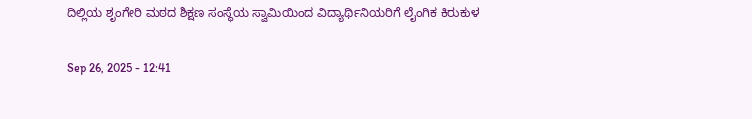ದಿಲ್ಲಿಯ ಶೃಂಗೇರಿ ಮಠದ ಶಿಕ್ಷಣ ಸಂಸ್ಥೆಯ ಸ್ವಾಮಿಯಿಂದ ವಿದ್ಯಾರ್ಥಿನಿಯರಿಗೆ ಲೈಂಗಿಕ ಕಿರುಕುಳ

Sep 26, 2025 - 12:41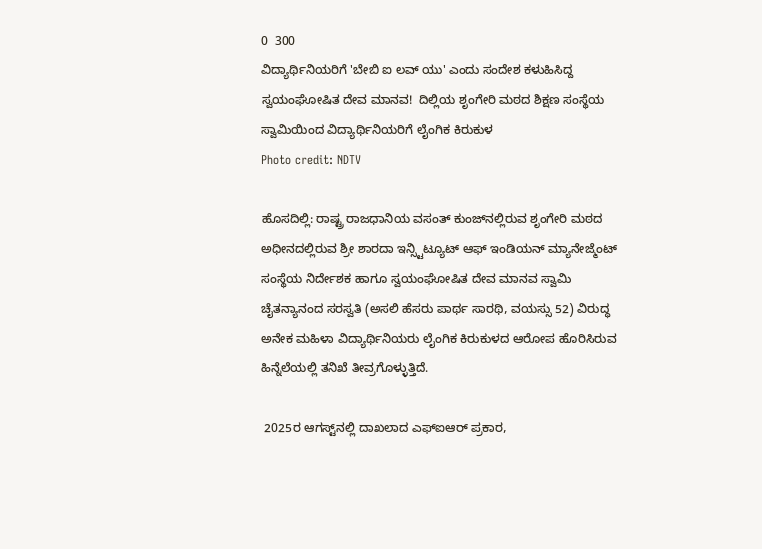0  300
ವಿದ್ಯಾರ್ಥಿನಿಯರಿಗೆ 'ಬೇಬಿ ಐ ಲವ್ ಯು' ಎಂದು ಸಂದೇಶ ಕಳುಹಿಸಿದ್ದ ಸ್ವಯಂಘೋಷಿತ ದೇವ ಮಾನವ!  ದಿಲ್ಲಿಯ ಶೃಂಗೇರಿ ಮಠದ ಶಿಕ್ಷಣ ಸಂಸ್ಥೆಯ ಸ್ವಾಮಿಯಿಂದ ವಿದ್ಯಾರ್ಥಿನಿಯರಿಗೆ ಲೈಂಗಿಕ ಕಿರುಕುಳ
Photo credit: NDTV

ಹೊಸದಿಲ್ಲಿ: ರಾಷ್ಟ್ರ ರಾಜಧಾನಿಯ ವಸಂತ್ ಕುಂಜ್‌ನಲ್ಲಿರುವ ಶೃಂಗೇರಿ ಮಠದ ಅಧೀನದಲ್ಲಿರುವ ಶ್ರೀ ಶಾರದಾ ಇನ್ಸ್ಟಿಟ್ಯೂಟ್ ಆಫ್ ಇಂಡಿಯನ್ ಮ್ಯಾನೇಜ್ಮೆಂಟ್ ಸಂಸ್ಥೆಯ ನಿರ್ದೇಶಕ ಹಾಗೂ ಸ್ವಯಂಘೋಷಿತ ದೇವ ಮಾನವ ಸ್ವಾಮಿ ಚೈತನ್ಯಾನಂದ ಸರಸ್ವತಿ (ಅಸಲಿ ಹೆಸರು ಪಾರ್ಥ ಸಾರಥಿ, ವಯಸ್ಸು 52) ವಿರುದ್ಧ ಅನೇಕ ಮಹಿಳಾ ವಿದ್ಯಾರ್ಥಿನಿಯರು ಲೈಂಗಿಕ ಕಿರುಕುಳದ ಆರೋಪ ಹೊರಿಸಿರುವ ಹಿನ್ನೆಲೆಯಲ್ಲಿ ತನಿಖೆ ತೀವ್ರಗೊಳ್ಳುತ್ತಿದೆ.

 2025ರ ಆಗಸ್ಟ್‌ನಲ್ಲಿ ದಾಖಲಾದ ಎಫ್‌ಐಆರ್ ಪ್ರಕಾರ,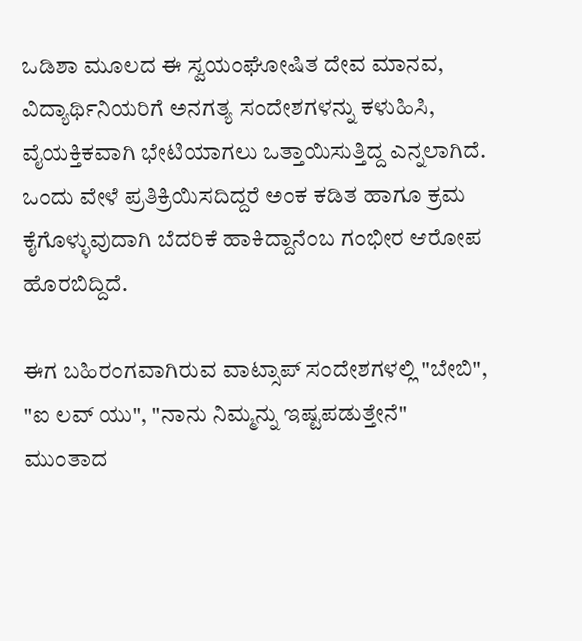ಒಡಿಶಾ ಮೂಲದ ಈ ಸ್ವಯಂಘೋಷಿತ ದೇವ ಮಾನವ, ವಿದ್ಯಾರ್ಥಿನಿಯರಿಗೆ ಅನಗತ್ಯ ಸಂದೇಶಗಳನ್ನು ಕಳುಹಿಸಿ, ವೈಯಕ್ತಿಕವಾಗಿ ಭೇಟಿಯಾಗಲು ಒತ್ತಾಯಿಸುತ್ತಿದ್ದ ಎನ್ನಲಾಗಿದೆ. ಒಂದು ವೇಳೆ ಪ್ರತಿಕ್ರಿಯಿಸದಿದ್ದರೆ ಅಂಕ ಕಡಿತ ಹಾಗೂ ಕ್ರಮ ಕೈಗೊಳ್ಳುವುದಾಗಿ ಬೆದರಿಕೆ ಹಾಕಿದ್ದಾನೆಂಬ ಗಂಭೀರ ಆರೋಪ ಹೊರಬಿದ್ದಿದೆ.

ಈಗ ಬಹಿರಂಗವಾಗಿರುವ ವಾಟ್ಸಾಪ್ ಸಂದೇಶಗಳಲ್ಲಿ "ಬೇಬಿ", "ಐ ಲವ್ ಯು", "ನಾನು ನಿಮ್ಮನ್ನು ಇಷ್ಟಪಡುತ್ತೇನೆ" ಮುಂತಾದ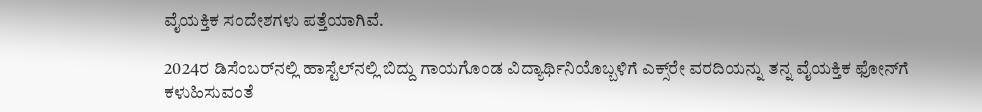ವೈಯಕ್ತಿಕ ಸಂದೇಶಗಳು ಪತ್ತೆಯಾಗಿವೆ.

2024ರ ಡಿಸೆಂಬರ್‌ನಲ್ಲಿ ಹಾಸ್ಟೆಲ್‌ನಲ್ಲಿ ಬಿದ್ದು ಗಾಯಗೊಂಡ ವಿದ್ಯಾರ್ಥಿನಿಯೊಬ್ಬಳಿಗೆ ಎಕ್ಸ್‌ರೇ ವರದಿಯನ್ನು ತನ್ನ ವೈಯಕ್ತಿಕ ಫೋನ್‌ಗೆ ಕಳುಹಿಸುವಂತೆ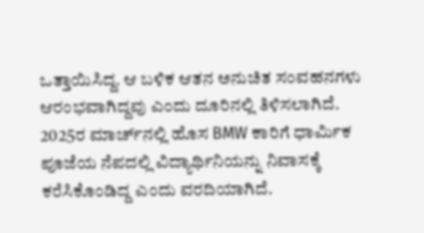ಒತ್ತಾಯಿಸಿದ್ದ. ಆ ಬಳಿಕ ಆತನ ಅನುಚಿತ ಸಂವಹನಗಳು ಆರಂಭವಾಗಿದ್ದವು ಎಂದು ದೂರಿನಲ್ಲಿ ತಿಳಿಸಲಾಗಿದೆ. 2025ರ ಮಾರ್ಚ್‌ನಲ್ಲಿ ಹೊಸ BMW ಕಾರಿಗೆ ಧಾರ್ಮಿಕ ಪೂಜೆಯ ನೆಪದಲ್ಲಿ ವಿದ್ಯಾರ್ಥಿನಿಯನ್ನು ನಿವಾಸಕ್ಕೆ ಕರೆಸಿಕೊಂಡಿದ್ದ ಎಂದು ವರದಿಯಾಗಿದೆ.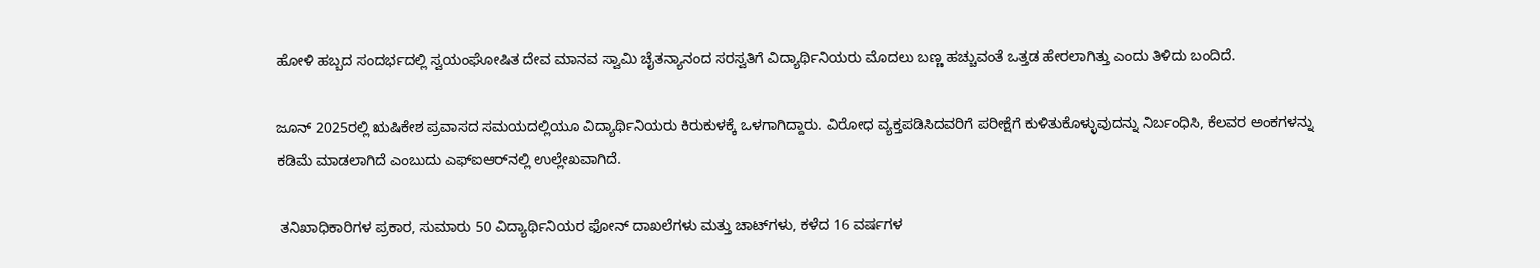ಹೋಳಿ ಹಬ್ಬದ ಸಂದರ್ಭದಲ್ಲಿ ಸ್ವಯಂಘೋಷಿತ ದೇವ ಮಾನವ ಸ್ವಾಮಿ ಚೈತನ್ಯಾನಂದ ಸರಸ್ವತಿಗೆ ವಿದ್ಯಾರ್ಥಿನಿಯರು ಮೊದಲು ಬಣ್ಣ ಹಚ್ಚುವಂತೆ ಒತ್ತಡ ಹೇರಲಾಗಿತ್ತು ಎಂದು ತಿಳಿದು ಬಂದಿದೆ.

ಜೂನ್ 2025ರಲ್ಲಿ ಋಷಿಕೇಶ ಪ್ರವಾಸದ ಸಮಯದಲ್ಲಿಯೂ ವಿದ್ಯಾರ್ಥಿನಿಯರು ಕಿರುಕುಳಕ್ಕೆ ಒಳಗಾಗಿದ್ದಾರು. ವಿರೋಧ ವ್ಯಕ್ತಪಡಿಸಿದವರಿಗೆ ಪರೀಕ್ಷೆಗೆ ಕುಳಿತುಕೊಳ್ಳುವುದನ್ನು ನಿರ್ಬಂಧಿಸಿ, ಕೆಲವರ ಅಂಕಗಳನ್ನು ಕಡಿಮೆ ಮಾಡಲಾಗಿದೆ ಎಂಬುದು ಎಫ್‌ಐಆರ್‌ನಲ್ಲಿ ಉಲ್ಲೇಖವಾಗಿದೆ.

 ತನಿಖಾಧಿಕಾರಿಗಳ ಪ್ರಕಾರ, ಸುಮಾರು 50 ವಿದ್ಯಾರ್ಥಿನಿಯರ ಫೋನ್ ದಾಖಲೆಗಳು ಮತ್ತು ಚಾಟ್‌ಗಳು, ಕಳೆದ 16 ವರ್ಷಗಳ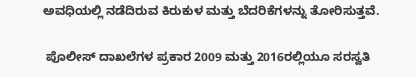ಅವಧಿಯಲ್ಲಿ ನಡೆದಿರುವ ಕಿರುಕುಳ ಮತ್ತು ಬೆದರಿಕೆಗಳನ್ನು ತೋರಿಸುತ್ತವೆ.

 ಪೊಲೀಸ್ ದಾಖಲೆಗಳ ಪ್ರಕಾರ 2009 ಮತ್ತು 2016ರಲ್ಲಿಯೂ ಸರಸ್ವತಿ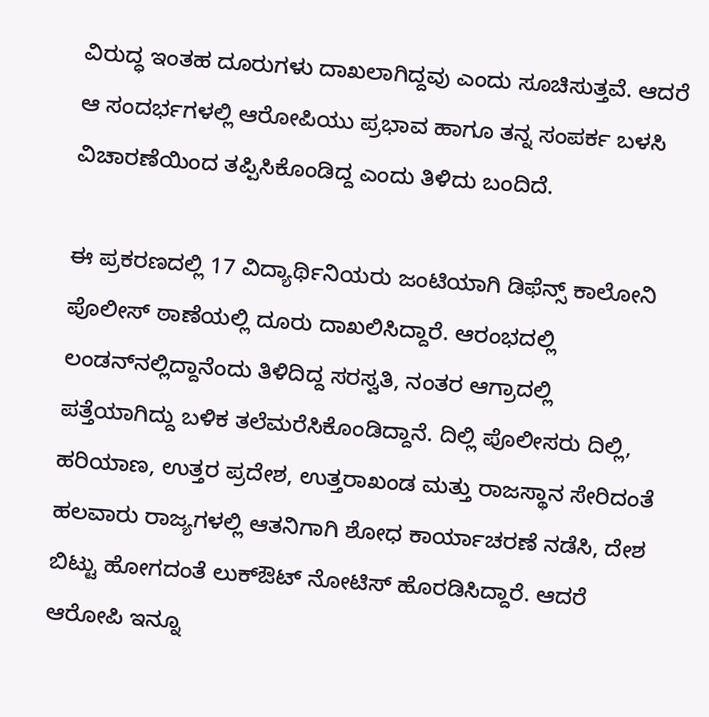ವಿರುದ್ಧ ಇಂತಹ ದೂರುಗಳು ದಾಖಲಾಗಿದ್ದವು ಎಂದು ಸೂಚಿಸುತ್ತವೆ. ಆದರೆ ಆ ಸಂದರ್ಭಗಳಲ್ಲಿ ಆರೋಪಿಯು ಪ್ರಭಾವ ಹಾಗೂ ತನ್ನ ಸಂಪರ್ಕ ಬಳಸಿ ವಿಚಾರಣೆಯಿಂದ ತಪ್ಪಿಸಿಕೊಂಡಿದ್ದ ಎಂದು ತಿಳಿದು ಬಂದಿದೆ.

ಈ ಪ್ರಕರಣದಲ್ಲಿ 17 ವಿದ್ಯಾರ್ಥಿನಿಯರು ಜಂಟಿಯಾಗಿ ಡಿಫೆನ್ಸ್ ಕಾಲೋನಿ ಪೊಲೀಸ್ ಠಾಣೆಯಲ್ಲಿ ದೂರು ದಾಖಲಿಸಿದ್ದಾರೆ. ಆರಂಭದಲ್ಲಿ ಲಂಡನ್‌ನಲ್ಲಿದ್ದಾನೆಂದು ತಿಳಿದಿದ್ದ ಸರಸ್ವತಿ, ನಂತರ ಆಗ್ರಾದಲ್ಲಿ ಪತ್ತೆಯಾಗಿದ್ದು ಬಳಿಕ ತಲೆಮರೆಸಿಕೊಂಡಿದ್ದಾನೆ. ದಿಲ್ಲಿ ಪೊಲೀಸರು ದಿಲ್ಲಿ, ಹರಿಯಾಣ, ಉತ್ತರ ಪ್ರದೇಶ, ಉತ್ತರಾಖಂಡ ಮತ್ತು ರಾಜಸ್ಥಾನ ಸೇರಿದಂತೆ ಹಲವಾರು ರಾಜ್ಯಗಳಲ್ಲಿ ಆತನಿಗಾಗಿ ಶೋಧ ಕಾರ್ಯಾಚರಣೆ ನಡೆಸಿ, ದೇಶ ಬಿಟ್ಟು ಹೋಗದಂತೆ ಲುಕ್‌ಔಟ್ ನೋಟಿಸ್ ಹೊರಡಿಸಿದ್ದಾರೆ. ಆದರೆ ಆರೋಪಿ ಇನ್ನೂ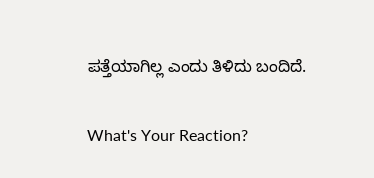ಪತ್ತೆಯಾಗಿಲ್ಲ ಎಂದು ತಿಳಿದು ಬಂದಿದೆ.

What's Your Reaction?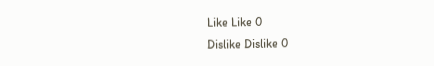Like Like 0
Dislike Dislike 0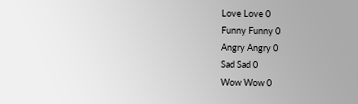Love Love 0
Funny Funny 0
Angry Angry 0
Sad Sad 0
Wow Wow 0